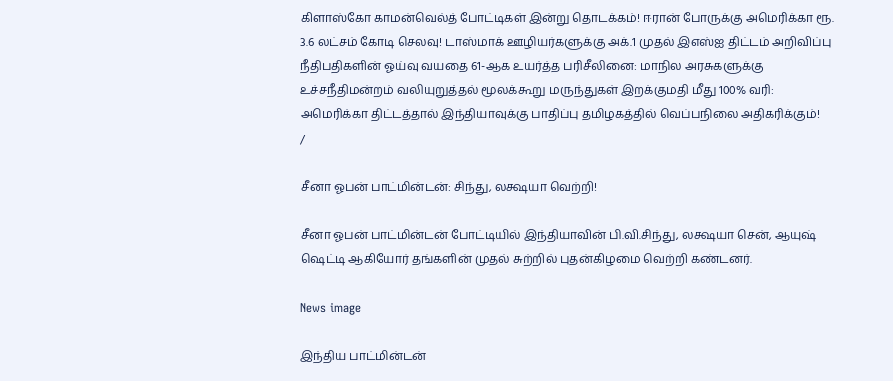கிளாஸ்கோ காமன்வெல்த் போட்டிகள் இன்று தொடக்கம்! ஈரான் போருக்கு அமெரிக்கா ரூ. 3.6 லட்சம் கோடி செலவு! டாஸ்மாக் ஊழியர்களுக்கு அக்.1 முதல் இஎஸ்ஐ திட்டம் அறிவிப்பு நீதிபதிகளின் ஓய்வு வயதை 61-ஆக உயர்த்த பரிசீலினை: மாநில அரசுகளுக்கு உச்சநீதிமன்றம் வலியுறுத்தல் மூலக்கூறு மருந்துகள் இறக்குமதி மீது 100% வரி: அமெரிக்கா திட்டத்தால் இந்தியாவுக்கு பாதிப்பு தமிழகத்தில் வெப்பநிலை அதிகரிக்கும்!
/

சீனா ஓபன் பாட்மின்டன்: சிந்து, லக்ஷயா வெற்றி!

சீனா ஓபன் பாட்மின்டன் போட்டியில் இந்தியாவின் பி.வி.சிந்து, லக்ஷயா சென், ஆயுஷ் ஷெட்டி ஆகியோர் தங்களின் முதல் சுற்றில் புதன்கிழமை வெற்றி கண்டனர்.

News image

இந்திய பாட்மின்டன்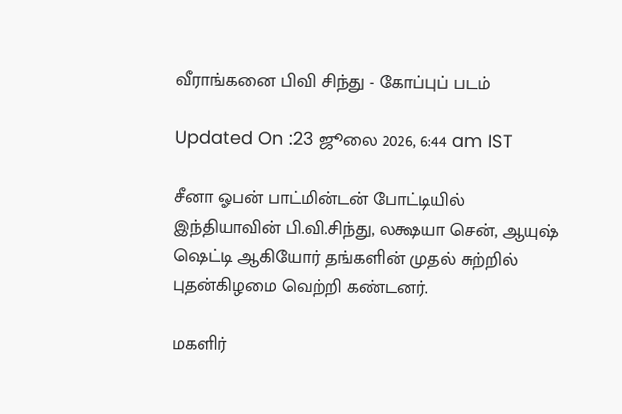வீராங்கனை பிவி சிந்து - கோப்புப் படம்

Updated On :23 ஜூலை 2026, 6:44 am IST

சீனா ஓபன் பாட்மின்டன் போட்டியில் இந்தியாவின் பி.வி.சிந்து, லக்ஷயா சென், ஆயுஷ் ஷெட்டி ஆகியோர் தங்களின் முதல் சுற்றில் புதன்கிழமை வெற்றி கண்டனர்.

மகளிர்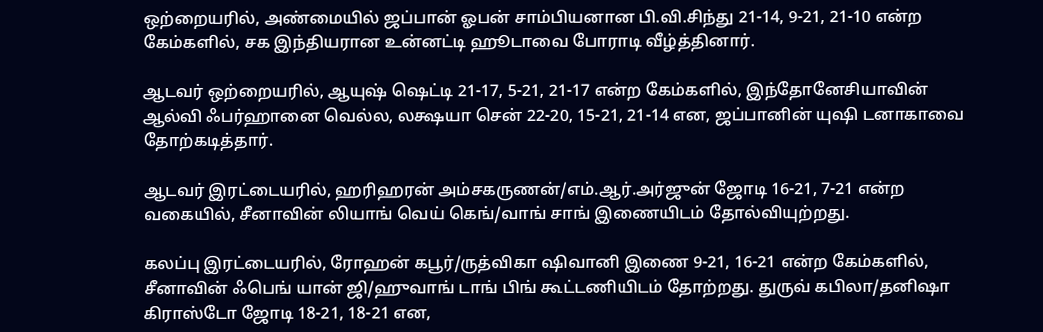ஒற்றையரில், அண்மையில் ஜப்பான் ஓபன் சாம்பியனான பி.வி.சிந்து 21-14, 9-21, 21-10 என்ற கேம்களில், சக இந்தியரான உன்னட்டி ஹூடாவை போராடி வீழ்த்தினார்.

ஆடவர் ஒற்றையரில், ஆயுஷ் ஷெட்டி 21-17, 5-21, 21-17 என்ற கேம்களில், இந்தோனேசியாவின் ஆல்வி ஃபர்ஹானை வெல்ல, லக்ஷயா சென் 22-20, 15-21, 21-14 என, ஜப்பானின் யுஷி டனாகாவை தோற்கடித்தார்.

ஆடவர் இரட்டையரில், ஹரிஹரன் அம்சகருணன்/எம்.ஆர்.அர்ஜுன் ஜோடி 16-21, 7-21 என்ற வகையில், சீனாவின் லியாங் வெய் கெங்/வாங் சாங் இணையிடம் தோல்வியுற்றது.

கலப்பு இரட்டையரில், ரோஹன் கபூர்/ருத்விகா ஷிவானி இணை 9-21, 16-21 என்ற கேம்களில், சீனாவின் ஃபெங் யான் ஜி/ஹுவாங் டாங் பிங் கூட்டணியிடம் தோற்றது. துருவ் கபிலா/தனிஷா கிராஸ்டோ ஜோடி 18-21, 18-21 என,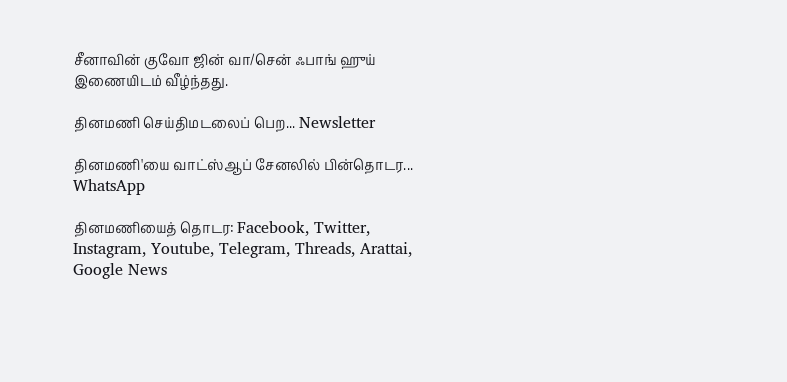சீனாவின் குவோ ஜின் வா/சென் ஃபாங் ஹுய் இணையிடம் வீழ்ந்தது.

தினமணி செய்திமடலைப் பெற... Newsletter

தினமணி'யை வாட்ஸ்ஆப் சேனலில் பின்தொடர... WhatsApp

தினமணியைத் தொடர: Facebook, Twitter, Instagram, Youtube, Telegram, Threads, Arattai, Google News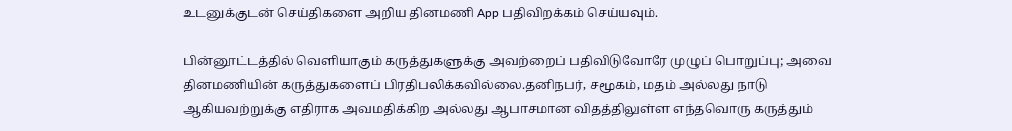உடனுக்குடன் செய்திகளை அறிய தினமணி App பதிவிறக்கம் செய்யவும்.

பின்னூட்டத்தில் வெளியாகும் கருத்துகளுக்கு அவற்றைப் பதிவிடுவோரே முழுப் பொறுப்பு; அவை தினமணியின் கருத்துகளைப் பிரதிபலிக்கவில்லை.தனிநபர், சமூகம், மதம் அல்லது நாடு ஆகியவற்றுக்கு எதிராக அவமதிக்கிற அல்லது ஆபாசமான விதத்திலுள்ள எந்தவொரு கருத்தும்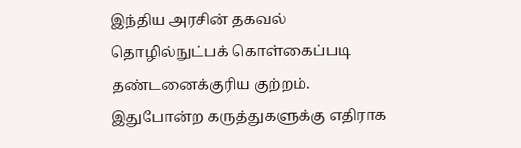இந்திய அரசின் தகவல் தொழில்நுட்பக் கொள்கைப்படி தண்டனைக்குரிய குற்றம். இதுபோன்ற கருத்துகளுக்கு எதிராக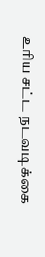உரிய சட்ட நடவடிக்கை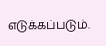எடுக்கப்படும்.